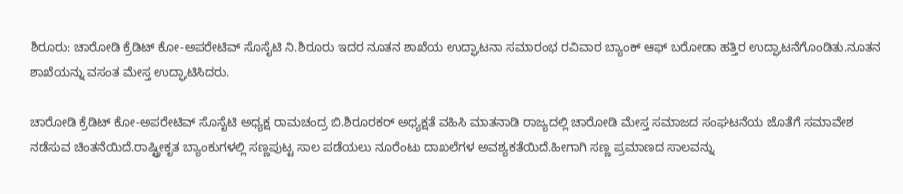ಶಿರೂರು: ಚಾರೋಡಿ ಕ್ರೆಡಿಟ್ ಕೋ-ಅಪರೇಟಿವ್ ಸೊಸೈಟಿ ನಿ.ಶಿರೂರು ಇದರ ನೂತನ ಶಾಖೆಯ ಉದ್ಘಾಟನಾ ಸಮಾರಂಭ ರವಿವಾರ ಬ್ಯಾಂಕ್ ಆಫ್ ಬರೋಡಾ ಹತ್ತಿರ ಉದ್ಘಾಟನೆಗೊಂಡಿತು.ನೂತನ ಶಾಖೆಯನ್ನು ವಸಂತ ಮೇಸ್ತ ಉದ್ಘಾಟಿಸಿದರು.

ಚಾರೋಡಿ ಕ್ರೆಡಿಟ್ ಕೋ-ಅಪರೇಟಿವ್ ಸೊಸೈಟಿ ಅಧ್ಯಕ್ಷ ರಾಮಚಂದ್ರ ಬಿ.ಶಿರೂರಕರ್ ಅಧ್ಯಕ್ಷತೆ ವಹಿಸಿ ಮಾತನಾಡಿ ರಾಜ್ಯದಲ್ಲಿ ಚಾರೋಡಿ ಮೇಸ್ತ ಸಮಾಜದ ಸಂಘಟನೆಯ ಜೊತೆಗೆ ಸಮಾವೇಶ ನಡೆಸುವ ಚಿಂತನೆಯಿದೆ.ರಾಷ್ಟ್ರೀಕೃತ ಬ್ಯಾಂಕುಗಳಲ್ಲಿ ಸಣ್ಣಪುಟ್ಟ ಸಾಲ ಪಡೆಯಲು ನೂರೆಂಟು ದಾಖಲೆಗಳ ಅವಶ್ಯಕತೆಯಿದೆ.ಹೀಗಾಗಿ ಸಣ್ಣ ಪ್ರಮಾಣದ ಸಾಲವನ್ನು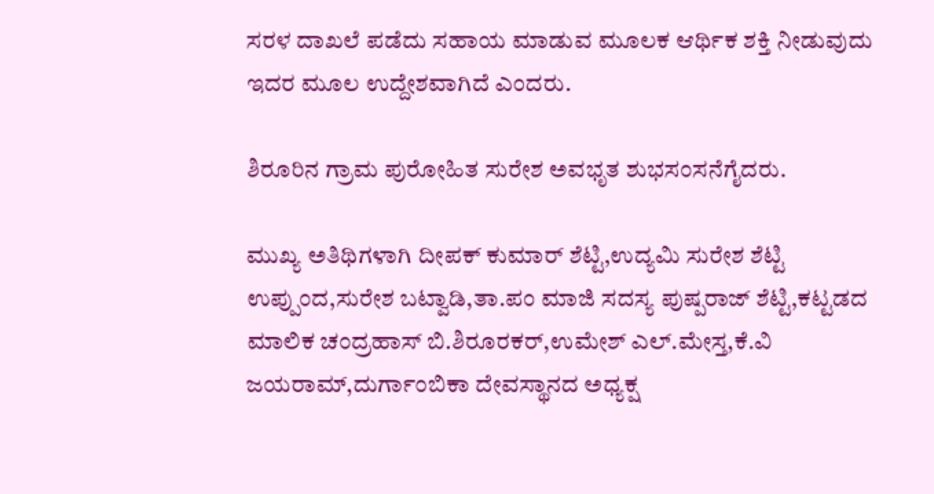ಸರಳ ದಾಖಲೆ ಪಡೆದು ಸಹಾಯ ಮಾಡುವ ಮೂಲಕ ಆರ್ಥಿಕ ಶಕ್ತಿ ನೀಡುವುದು ಇದರ ಮೂಲ ಉದ್ದೇಶವಾಗಿದೆ ಎಂದರು.

ಶಿರೂರಿನ ಗ್ರಾಮ ಪುರೋಹಿತ ಸುರೇಶ ಅವಭೃತ ಶುಭಸಂಸನೆಗೈದರು.

ಮುಖ್ಯ ಅತಿಥಿಗಳಾಗಿ ದೀಪಕ್ ಕುಮಾರ್ ಶೆಟ್ಟಿ,ಉದ್ಯಮಿ ಸುರೇಶ ಶೆಟ್ಟಿ ಉಪ್ಪುಂದ,ಸುರೇಶ ಬಟ್ವಾಡಿ,ತಾ.ಪಂ ಮಾಜಿ ಸದಸ್ಯ ಪುಷ್ಪರಾಜ್ ಶೆಟ್ಟಿ,ಕಟ್ಟಡದ ಮಾಲಿಕ ಚಂದ್ರಹಾಸ್ ಬಿ.ಶಿರೂರಕರ್,ಉಮೇಶ್ ಎಲ್.ಮೇಸ್ತ,ಕೆ.ವಿ ಜಯರಾಮ್,ದುರ್ಗಾಂಬಿಕಾ ದೇವಸ್ಥಾನದ ಅಧ್ಯಕ್ಷ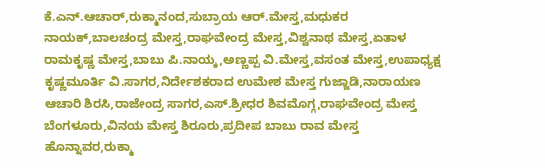ಕೆ.ಎನ್.ಆಚಾರ್,ರುಕ್ಮಾನಂದ,ಸುಬ್ರಾಯ ಆರ್.ಮೇಸ್ತ,ಮಧುಕರ ನಾಯಕ್,ಬಾಲಚಂದ್ರ ಮೇಸ್ತ,ರಾಘವೇಂದ್ರ ಮೇಸ್ತ,ವಿಶ್ವನಾಥ ಮೇಸ್ತ,ಏತಾಳ ರಾಮಕೃಷ್ಣ ಮೇಸ್ತ,ಬಾಬು ಪಿ.ನಾಯ್ಕ,ಅಣ್ಣಪ್ಪ ವಿ.ಮೇಸ್ತ,ವಸಂತ ಮೇಸ್ತ,ಉಪಾಧ್ಯಕ್ಷ ಕೃಷ್ಣಮೂರ್ತಿ ವಿ.ಸಾಗರ,ನಿರ್ದೇಶಕರಾದ ಉಮೇಶ ಮೇಸ್ತ ಗುಜ್ಜಾಡಿ,ನಾರಾಯಣ ಆಚಾರಿ ಶಿರಸಿ,ರಾಜೇಂದ್ರ ಸಾಗರ,ಎಸ್.ಶ್ರೀಧರ ಶಿವಮೊಗ್ಗ,ರಾಘವೇಂದ್ರ ಮೇಸ್ತ ಬೆಂಗಳೂರು,ವಿನಯ ಮೇಸ್ತ ಶಿರೂರು,ಪ್ರದೀಪ ಬಾಬು ರಾವ ಮೇಸ್ತ ಹೊನ್ನಾವರ,ರುಕ್ಮಾ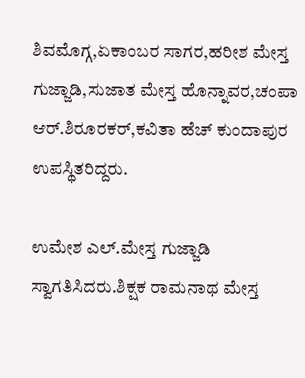ಶಿವಮೊಗ್ಗ,ಏಕಾಂಬರ ಸಾಗರ,ಹರೀಶ ಮೇಸ್ತ ಗುಜ್ಜಾಡಿ,ಸುಜಾತ ಮೇಸ್ತ ಹೊನ್ನಾವರ,ಚಂಪಾ ಆರ್.ಶಿರೂರಕರ್,ಕವಿತಾ ಹೆಚ್ ಕುಂದಾಪುರ ಉಪಸ್ಥಿತರಿದ್ದರು.

ಉಮೇಶ ಎಲ್.ಮೇಸ್ತ ಗುಜ್ಜಾಡಿ ಸ್ವಾಗತಿಸಿದರು.ಶಿಕ್ಷಕ ರಾಮನಾಥ ಮೇಸ್ತ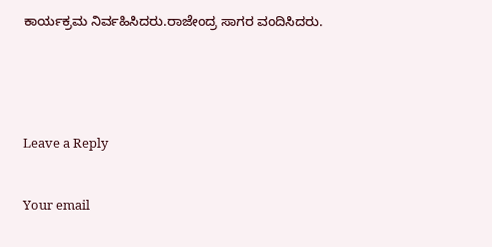ಕಾರ್ಯಕ್ರಮ ನಿರ್ವಹಿಸಿದರು.ರಾಜೇಂದ್ರ ಸಾಗರ ವಂದಿಸಿದರು.



Leave a Reply

Your email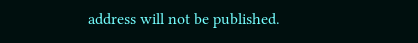address will not be published.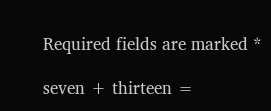Required fields are marked *

seven + thirteen =